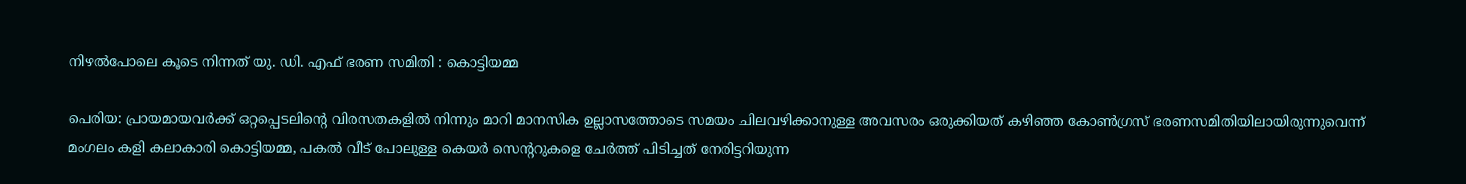നിഴല്‍പോലെ കൂടെ നിന്നത് യു. ഡി. എഫ് ഭരണ സമിതി : കൊട്ടിയമ്മ

പെരിയ: പ്രായമായവര്‍ക്ക് ഒറ്റപ്പെടലിന്റെ വിരസതകളില്‍ നിന്നും മാറി മാനസിക ഉല്ലാസത്തോടെ സമയം ചിലവഴിക്കാനുള്ള അവസരം ഒരുക്കിയത് കഴിഞ്ഞ കോണ്‍ഗ്രസ് ഭരണസമിതിയിലായിരുന്നുവെന്ന് മംഗലം കളി കലാകാരി കൊട്ടിയമ്മ, പകല്‍ വീട് പോലുള്ള കെയര്‍ സെന്ററുകളെ ചേര്‍ത്ത് പിടിച്ചത് നേരിട്ടറിയുന്ന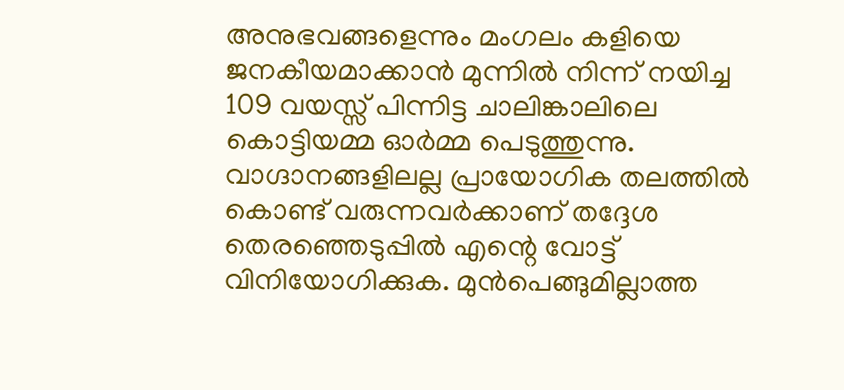അനുഭവങ്ങളെന്നും മംഗലം കളിയെ ജനകീയമാക്കാന്‍ മുന്നില്‍ നിന്ന് നയിച്ച 109 വയസ്സ് പിന്നിട്ട ചാലിങ്കാലിലെ കൊട്ടിയമ്മ ഓര്‍മ്മ പെടുത്തുന്നു. വാഗ്ദാനങ്ങളിലല്ല പ്രായോഗിക തലത്തില്‍ കൊണ്ട് വരുന്നവര്‍ക്കാണ് തദ്ദേശ തെരഞ്ഞെടുപ്പില്‍ എന്റെ വോട്ട് വിനിയോഗിക്കുക. മുന്‍പെങ്ങുമില്ലാത്ത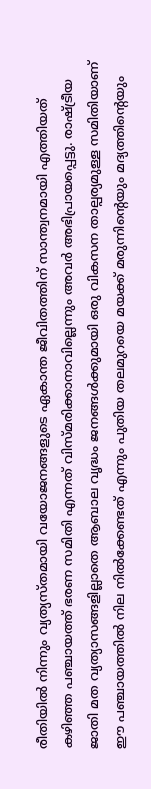രീതിയില്‍ നിന്നും വ്യത്യസ്തമായി വയോജനങ്ങളുടെ ഏകാന്ത ജീവിതത്തിന് സാന്ത്വനമായി എത്തിയത് കഴിഞ്ഞ പഞ്ചായത്ത് ഭരണ സമിതി എന്നത് വിസ്മരിക്കാനാവില്ലെന്നും അവര്‍ അഭിപ്രായപ്പെട്ടു. രാഷ്ട്രീയ ജാതി മത വ്യത്യാസങ്ങളില്ലാതെ ആബാല വൃദ്ധം ജനങ്ങള്‍ക്കുമായി ഒരു വികസന താല്പര്യമുള്ള സമിതിയാണ് ഈ പഞ്ചായത്തില്‍ നില നില്‍ക്കേണ്ടത് എന്നും പുതിയ തലമുറയെ മയക്ക് മരുന്നിന്റെയും മദ്യത്തിന്റെയും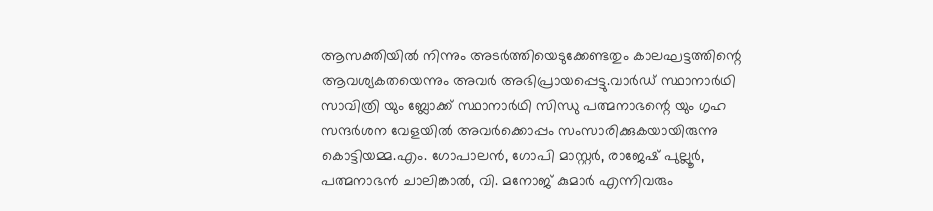ആസക്തിയില്‍ നിന്നും അടര്‍ത്തിയെടുക്കേണ്ടതും കാലഘട്ടത്തിന്റെ ആവശ്യകതയെന്നും അവര്‍ അഭിപ്രായപ്പെട്ടു.വാര്‍ഡ് സ്ഥാനാര്‍ഥി സാവിത്രി യും ബ്ലോക്ക് സ്ഥാനാര്‍ഥി സിന്ധു പത്മനാഭന്റെ യും ഗൃഹ സന്ദര്‍ശന വേളയില്‍ അവര്‍ക്കൊപ്പം സംസാരിക്കുകയായിരുന്നു കൊട്ടിയമ്മ.എം. ഗോപാലന്‍, ഗോപി മാസ്റ്റര്‍, രാജേഷ് പുല്ലൂര്‍, പത്മനാഭന്‍ ചാലിങ്കാല്‍, വി. മനോജ് കുമാര്‍ എന്നിവരും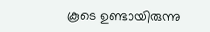കൂടെ ഉണ്ടായിരുന്നു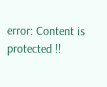error: Content is protected !!